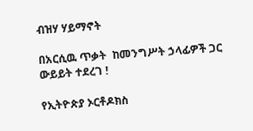ብዝሃ ሃይማኖት

በአርሲዉ ጥቃት  ከመንግሥት ኃላፊዎች ጋር ውይይት ተደረገ !

የኢትዮጵያ ኦርቶዶክስ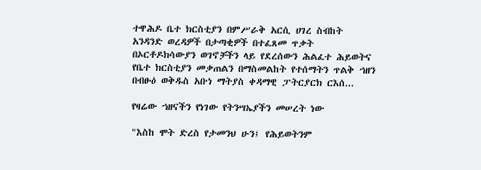ተዋሕዶ ቤተ ክርስቲያን በምሥራቅ አርሲ ሀገረ ስብከት አንዳንድ ወረዳዎች በታጣቂዎች በተፈጸመ ጥቃት በኦርቶዶክሳውያን ወገኖቻችን ላይ የደረሰውን ሕልፈተ ሕይወትና የቤተ ክርስቲያን መቃጠልን በማስመልከት የተሰማትን ጥልቅ ኀዘን በብፁዕ ወቅዱስ አቡነ ማትያስ ቀዳማዊ ፓትርያርክ ርእሰ...

የዛሬው ኀዘናችን የነገው የትንሣኤያችን መሠረት ነው

"እስከ ሞት ድረስ የታመንህ ሁን፤ የሕይወትንም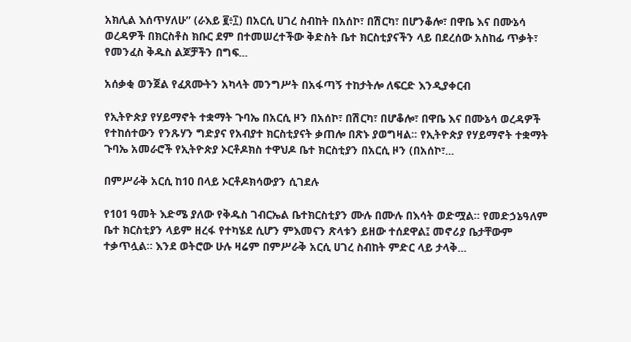አክሊል እሰጥሃለሁ” (ራእይ ፪፥፲) በአርሲ ሀገረ ስብከት በአሰኮ፣ በሽርካ፣ በሆንቆሎ፣ በዋቤ እና በሙኔሳ ወረዳዎች በክርስቶስ ክቡር ደም በተመሠረተችው ቅድስት ቤተ ክርስቲያናችን ላይ በደረሰው አስከፊ ጥቃት፣ የመንፈስ ቅዱስ ልጆቻችን በግፍ...

አሰቃቂ ወንጀል የፈጸሙትን አካላት መንግሥት በአፋጣኝ ተከታትሎ ለፍርድ እንዲያቀርብ

የኢትዮጵያ የሃይማኖት ተቋማት ጉባኤ በአርሲ ዞን በአሰኮ፣ በሽርካ፣ በሆቆሎ፣ በዋቤ እና በሙኔሳ ወረዳዎች የተከሰተውን የንጹሃን ግድያና የአብያተ ክርስቲያናት ቃጠሎ በጽኑ ያወግዛል፡፡ የኢትዮጵያ የሃይማኖት ተቋማት ጉባኤ አመራሮች የኢትዮጵያ ኦርቶዶክስ ተዋህዶ ቤተ ክርስቲያን በአርሲ ዞን (በአሰኮ፣...

በምሥራቅ አርሲ ከ10 በላይ ኦርቶዶክሳውያን ሲገደሉ

የ101 ዓመት እድሜ ያለው የቅዱስ ገብርኤል ቤተክርስቲያን ሙሉ በሙሉ በእሳት ወድሟል። የመድኃኔዓለም ቤተ ክርስቲያን ላይም ዘረፋ የተካሄደ ሲሆን ምእመናን ጽላቱን ይዘው ተሰደዋል፤ መኖሪያ ቤታቸውም ተቃጥሏል። እንደ ወትሮው ሁሉ ዛሬም በምሥራቅ አርሲ ሀገረ ስብከት ምድር ላይ ታላቅ...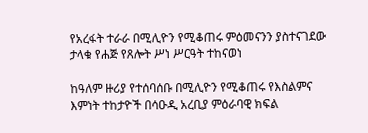የአረፋት ተራራ በሚሊዮን የሚቆጠሩ ምዕመናንን ያስተናገደው ታላቁ የሐጅ የጸሎት ሥነ ሥርዓት ተከናወነ

ከዓለም ዙሪያ የተሰባሰቡ በሚሊዮን የሚቆጠሩ የእስልምና እምነት ተከታዮች በሳዑዲ አረቢያ ምዕራባዊ ክፍል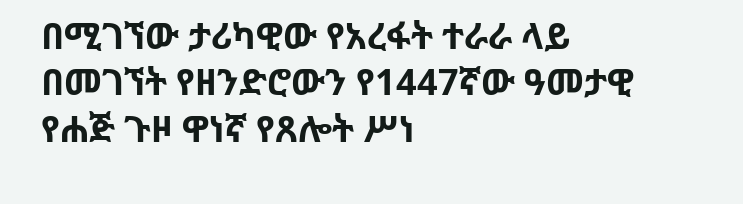በሚገኘው ታሪካዊው የአረፋት ተራራ ላይ በመገኘት የዘንድሮውን የ1447ኛው ዓመታዊ የሐጅ ጉዞ ዋነኛ የጸሎት ሥነ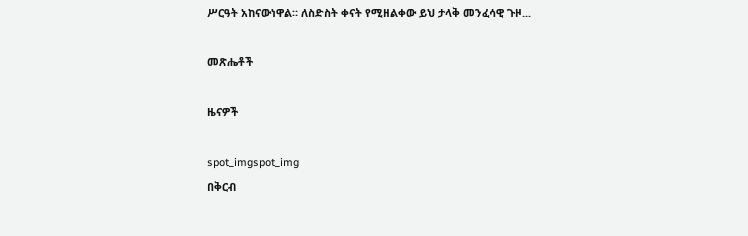ሥርዓት አከናውነዋል። ለስድስት ቀናት የሚዘልቀው ይህ ታላቅ መንፈሳዊ ጉዞ...

መጽሔቶች

ዜናዎች

spot_imgspot_img
በቅርብ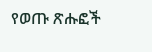የወጡ ጽሑፎች